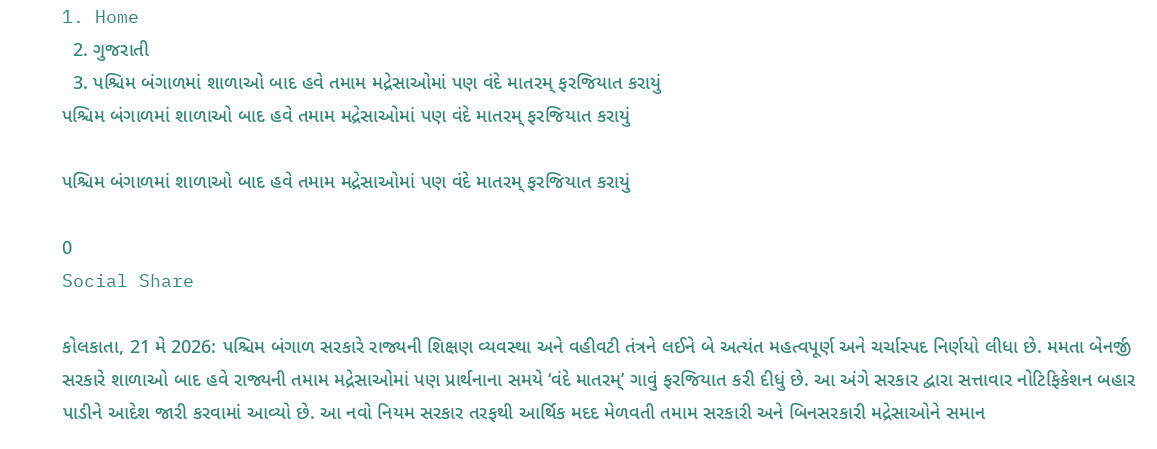1. Home
  2. ગુજરાતી
  3. પશ્ચિમ બંગાળમાં શાળાઓ બાદ હવે તમામ મદ્રેસાઓમાં પણ વંદે માતરમ્ ફરજિયાત કરાયું
પશ્ચિમ બંગાળમાં શાળાઓ બાદ હવે તમામ મદ્રેસાઓમાં પણ વંદે માતરમ્ ફરજિયાત કરાયું

પશ્ચિમ બંગાળમાં શાળાઓ બાદ હવે તમામ મદ્રેસાઓમાં પણ વંદે માતરમ્ ફરજિયાત કરાયું

0
Social Share

કોલકાતા, 21 મે 2026: પશ્ચિમ બંગાળ સરકારે રાજ્યની શિક્ષણ વ્યવસ્થા અને વહીવટી તંત્રને લઈને બે અત્યંત મહત્વપૂર્ણ અને ચર્ચાસ્પદ નિર્ણયો લીધા છે. મમતા બેનર્જી સરકારે શાળાઓ બાદ હવે રાજ્યની તમામ મદ્રેસાઓમાં પણ પ્રાર્થનાના સમયે ‘વંદે માતરમ્’ ગાવું ફરજિયાત કરી દીધું છે. આ અંગે સરકાર દ્વારા સત્તાવાર નોટિફિકેશન બહાર પાડીને આદેશ જારી કરવામાં આવ્યો છે. આ નવો નિયમ સરકાર તરફથી આર્થિક મદદ મેળવતી તમામ સરકારી અને બિનસરકારી મદ્રેસાઓને સમાન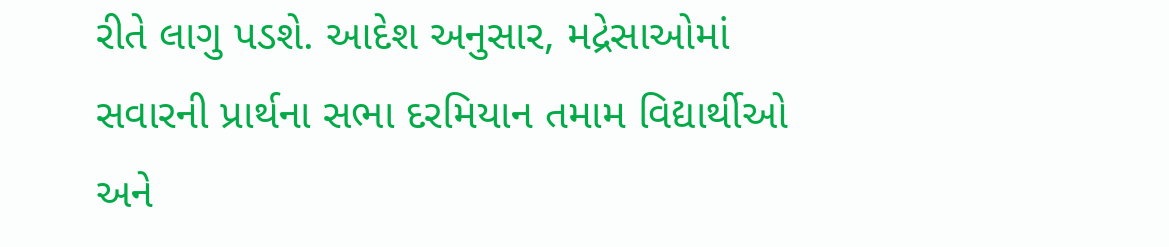રીતે લાગુ પડશે. આદેશ અનુસાર, મદ્રેસાઓમાં સવારની પ્રાર્થના સભા દરમિયાન તમામ વિદ્યાર્થીઓ અને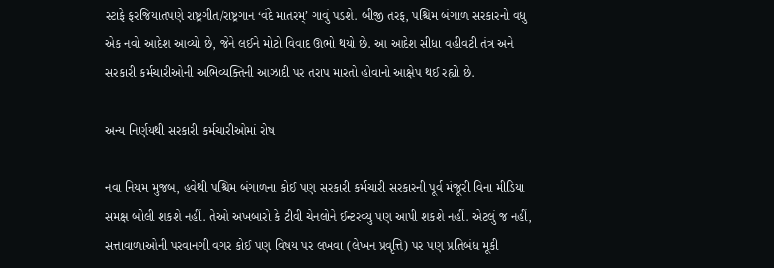સ્ટાફે ફરજિયાતપણે રાષ્ટ્રગીત/રાષ્ટ્રગાન ‘વંદે માતરમ્’ ગાવું પડશે. બીજી તરફ, પશ્ચિમ બંગાળ સરકારનો વધુ એક નવો આદેશ આવ્યો છે, જેને લઈને મોટો વિવાદ ઊભો થયો છે. આ આદેશ સીધા વહીવટી તંત્ર અને સરકારી કર્મચારીઓની અભિવ્યક્તિની આઝાદી પર તરાપ મારતો હોવાનો આક્ષેપ થઈ રહ્યો છે.

અન્ય નિર્ણયથી સરકારી કર્મચારીઓમાં રોષ

નવા નિયમ મુજબ, હવેથી પશ્ચિમ બંગાળના કોઈ પણ સરકારી કર્મચારી સરકારની પૂર્વ મંજૂરી વિના મીડિયા સમક્ષ બોલી શકશે નહીં. તેઓ અખબારો કે ટીવી ચેનલોને ઈન્ટરવ્યુ પણ આપી શકશે નહીં. એટલું જ નહીં, સત્તાવાળાઓની પરવાનગી વગર કોઈ પણ વિષય પર લખવા (લેખન પ્રવૃત્તિ) પર પણ પ્રતિબંધ મૂકી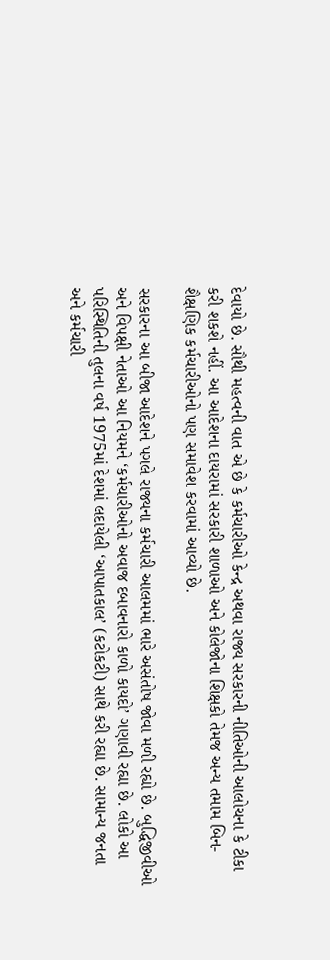દેવાયો છે. સૌથી મહત્વની વાત એ છે કે કર્મચારીઓ કેન્દ્ર અથવા રાજ્ય સરકારની નીતિઓની આલોચના કે ટીકા કરી શકશે નહીં. આ આદેશના દાયરામાં સરકારી શાળાઓ અને કોલેજોના શિક્ષકો તેમજ અન્ય તમામ બિન-શૈક્ષણિક કર્મચારીઓનો પણ સમાવેશ કરવામાં આવ્યો છે.

સરકારના આ બીજા આદેશને પગલે રાજ્યના કર્મચારી આલમમાં ભારે અસંતોષ જોવા મળી રહ્યો છે. બુદ્ધિજીવીઓ અને વિપક્ષી નેતાઓ આ નિયમને ‘કર્મચારીઓનો અવાજ દબાવનારો કાળો કાયદો’ ગણાવી રહ્યા છે. લોકો આ પરિસ્થિતિની તુલના વર્ષ 1975માં દેશમાં લદાયેલી ‘આપાતકાલ’ (કટોકટી) સાથે કરી રહ્યા છે. સામાન્ય જનતા અને કર્મચારી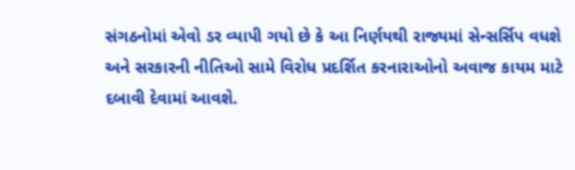સંગઠનોમાં એવો ડર વ્યાપી ગયો છે કે આ નિર્ણયથી રાજ્યમાં સેન્સર્સિપ વધશે અને સરકારની નીતિઓ સામે વિરોધ પ્રદર્શિત કરનારાઓનો અવાજ કાયમ માટે દબાવી દેવામાં આવશે.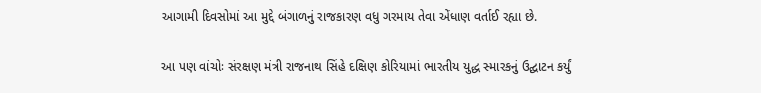આગામી દિવસોમાં આ મુદ્દે બંગાળનું રાજકારણ વધુ ગરમાય તેવા એંધાણ વર્તાઈ રહ્યા છે.

આ પણ વાંચોઃ સંરક્ષણ મંત્રી રાજનાથ સિંહે દક્ષિણ કોરિયામાં ભારતીય યુદ્ધ સ્મારકનું ઉદ્ઘાટન કર્યું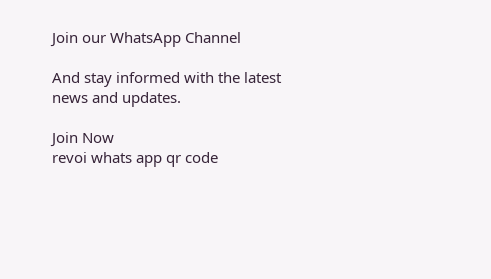Join our WhatsApp Channel

And stay informed with the latest news and updates.

Join Now
revoi whats app qr code